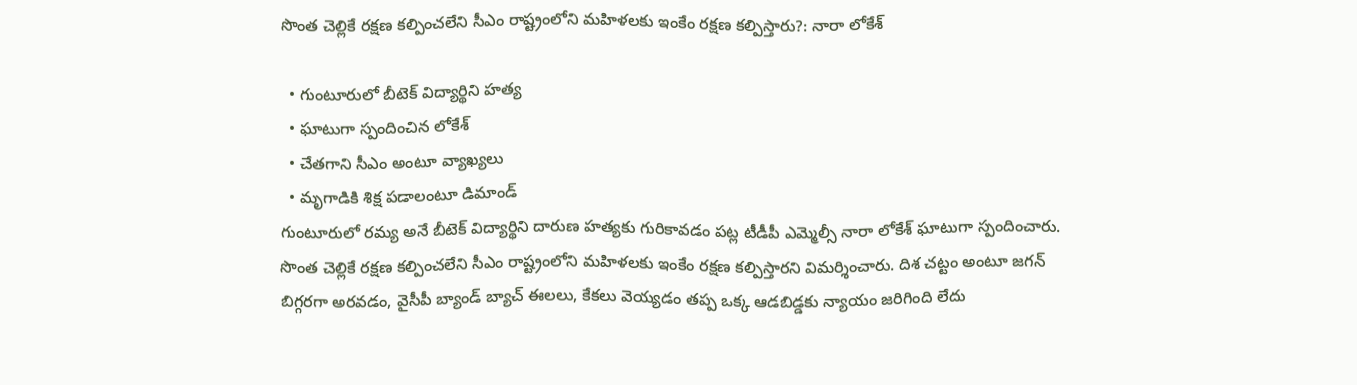సొంత చెల్లికే రక్షణ కల్పించలేని సీఎం రాష్ట్రంలోని మహిళలకు ఇంకేం రక్షణ కల్పిస్తారు?: నారా లోకేశ్

  • గుంటూరులో బీటెక్ విద్యార్థిని హత్య
  • ఘాటుగా స్పందించిన లోకేశ్
  • చేతగాని సీఎం అంటూ వ్యాఖ్యలు
  • మృగాడికి శిక్ష పడాలంటూ డిమాండ్
గుంటూరులో రమ్య అనే బీటెక్ విద్యార్థిని దారుణ హత్యకు గురికావడం పట్ల టీడీపీ ఎమ్మెల్సీ నారా లోకేశ్ ఘాటుగా స్పందించారు. సొంత చెల్లికే రక్షణ కల్పించలేని సీఎం రాష్ట్రంలోని మహిళలకు ఇంకేం రక్షణ కల్పిస్తారని విమర్శించారు. దిశ చట్టం అంటూ జగన్ బిగ్గరగా అరవడం, వైసీపీ బ్యాండ్ బ్యాచ్ ఈలలు, కేకలు వెయ్యడం తప్ప ఒక్క ఆడబిడ్డకు న్యాయం జరిగింది లేదు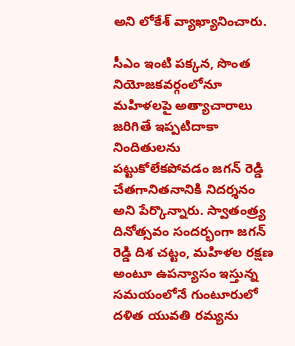అని లోకేశ్ వ్యాఖ్యానించారు.

సీఎం ఇంటి పక్కన, సొంత నియోజకవర్గంలోనూ మహిళలపై అత్యాచారాలు జరిగితే ఇప్పటిదాకా నిందితులను పట్టుకోలేకపోవడం జగన్ రెడ్డి చేతగానితనానికి నిదర్శనం అని పేర్కొన్నారు. స్వాతంత్ర్య దినోత్సవం సందర్భంగా జగన్ రెడ్డి దిశ చట్టం, మహిళల రక్షణ అంటూ ఉపన్యాసం ఇస్తున్న సమయంలోనే గుంటూరులో దళిత యువతి రమ్యను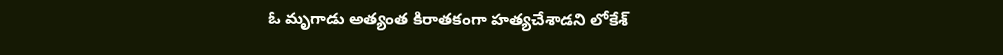ఓ మృగాడు అత్యంత కిరాతకంగా హత్యచేశాడని లోకేశ్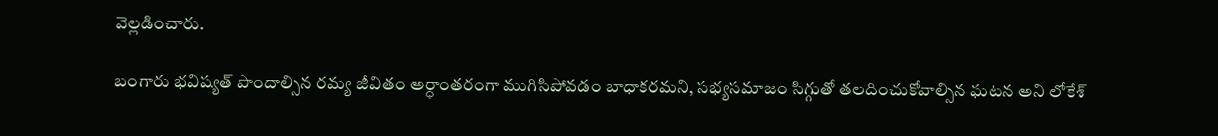వెల్లడించారు.

బంగారు భవిష్యత్ పొందాల్సిన రమ్య జీవితం అర్ధాంతరంగా ముగిసిపోవడం బాధాకరమని, సభ్యసమాజం సిగ్గుతో తలదించుకోవాల్సిన ఘటన అని లోకేశ్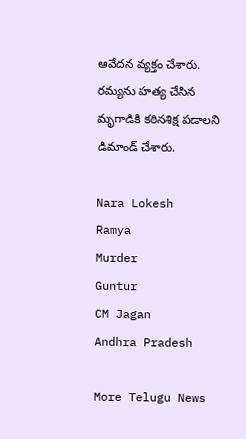ఆవేదన వ్యక్తం చేశారు. రమ్యను హత్య చేసిన మృగాడికి కఠినశిక్ష పడాలని డిమాండ్ చేశారు.

Nara Lokesh
Ramya
Murder
Guntur
CM Jagan
Andhra Pradesh

More Telugu News